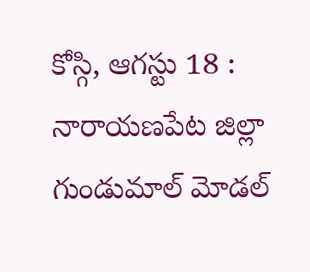కోస్గి, ఆగస్టు 18 : నారాయణపేట జిల్లా గుండుమాల్ మోడల్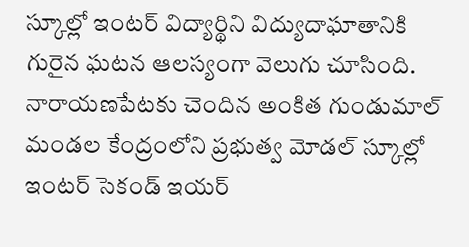స్కూల్లో ఇంటర్ విద్యార్థిని విద్యుదాఘాతానికి గురైన ఘటన ఆలస్యంగా వెలుగు చూసింది. నారాయణపేటకు చెందిన అంకిత గుండుమాల్ మండల కేంద్రంలోని ప్రభుత్వ మోడల్ స్కూల్లో ఇంటర్ సెకండ్ ఇయర్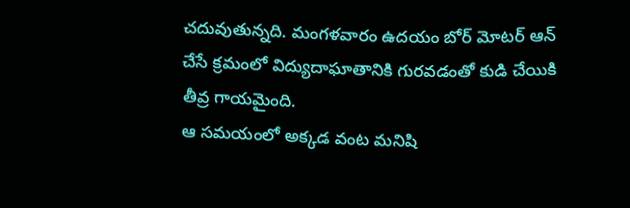చదువుతున్నది. మంగళవారం ఉదయం బోర్ మోటర్ ఆన్ చేసే క్రమంలో విద్యుదాఘాతానికి గురవడంతో కుడి చేయికి తీవ్ర గాయమైంది.
ఆ సమయంలో అక్కడ వంట మనిషి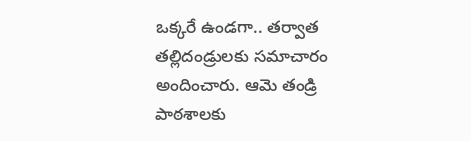ఒక్కరే ఉండగా.. తర్వాత తల్లిదండ్రులకు సమాచారం అందించారు. ఆమె తండ్రి పాఠశాలకు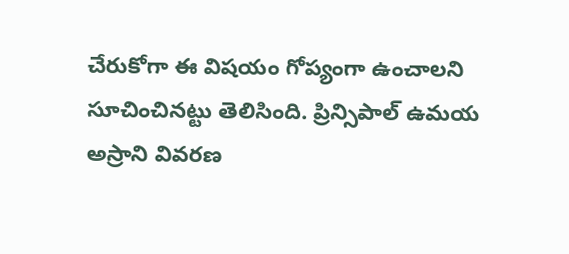చేరుకోగా ఈ విషయం గోప్యంగా ఉంచాలని సూచించినట్టు తెలిసింది. ప్రిన్సిపాల్ ఉమయ అస్రాని వివరణ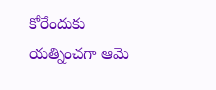కోరేందుకు యత్నించగా ఆమె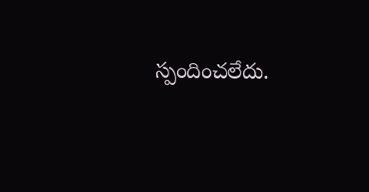స్పందించలేదు.